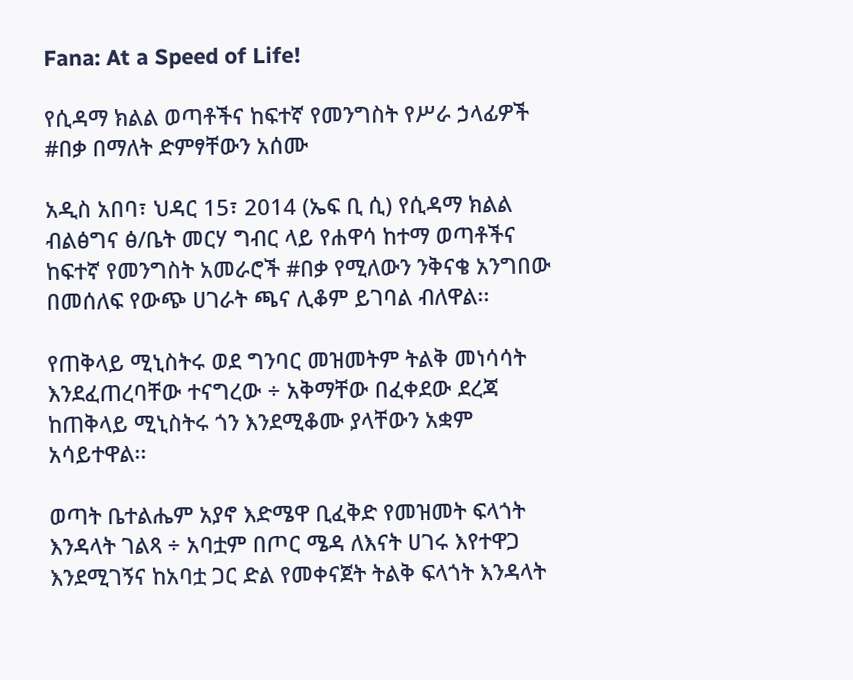Fana: At a Speed of Life!

የሲዳማ ክልል ወጣቶችና ከፍተኛ የመንግስት የሥራ ኃላፊዎች #በቃ በማለት ድምፃቸውን አሰሙ

አዲስ አበባ፣ ህዳር 15፣ 2014 (ኤፍ ቢ ሲ) የሲዳማ ክልል ብልፅግና ፅ/ቤት መርሃ ግብር ላይ የሐዋሳ ከተማ ወጣቶችና ከፍተኛ የመንግስት አመራሮች #በቃ የሚለውን ንቅናቄ አንግበው በመሰለፍ የውጭ ሀገራት ጫና ሊቆም ይገባል ብለዋል፡፡

የጠቅላይ ሚኒስትሩ ወደ ግንባር መዝመትም ትልቅ መነሳሳት እንደፈጠረባቸው ተናግረው ÷ አቅማቸው በፈቀደው ደረጃ ከጠቅላይ ሚኒስትሩ ጎን እንደሚቆሙ ያላቸውን አቋም አሳይተዋል፡፡

ወጣት ቤተልሔም አያኖ እድሜዋ ቢፈቅድ የመዝመት ፍላጎት እንዳላት ገልጻ ÷ አባቷም በጦር ሜዳ ለእናት ሀገሩ እየተዋጋ እንደሚገኝና ከአባቷ ጋር ድል የመቀናጀት ትልቅ ፍላጎት እንዳላት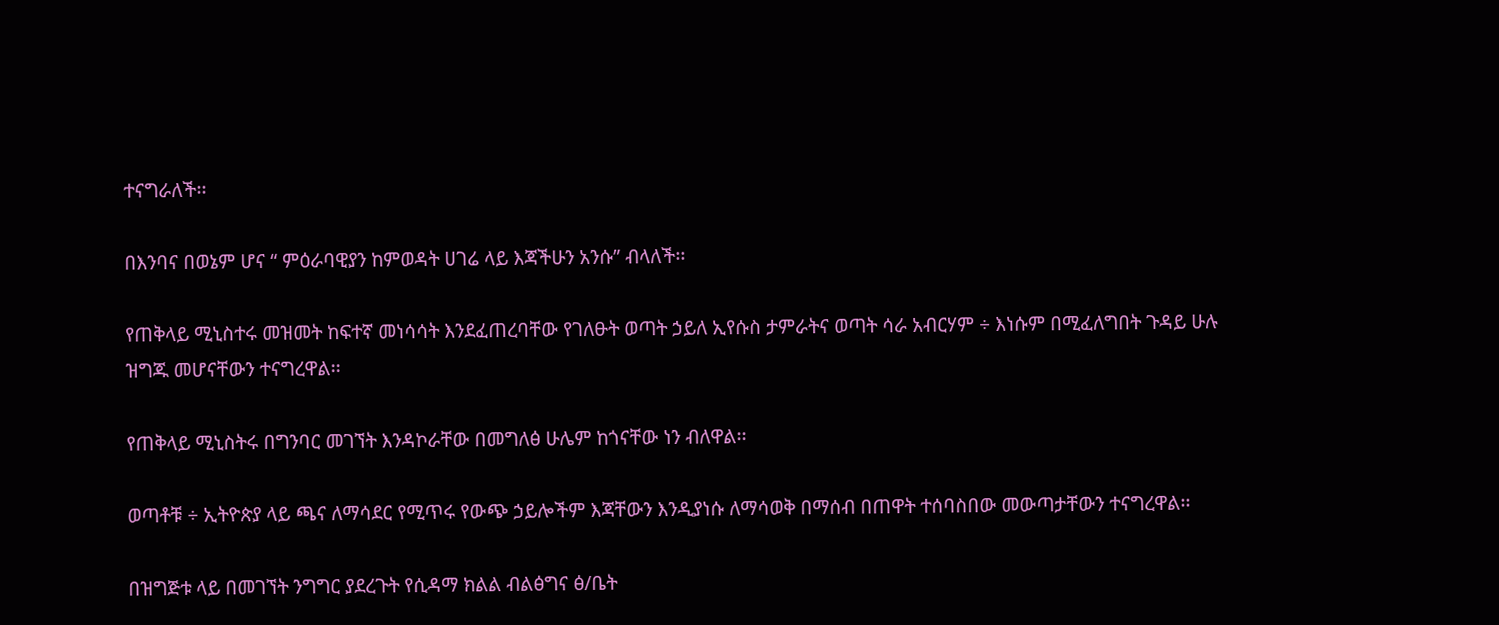ተናግራለች፡፡

በእንባና በወኔም ሆና “ ምዕራባዊያን ከምወዳት ሀገሬ ላይ እጃችሁን አንሱ” ብላለች፡፡

የጠቅላይ ሚኒስተሩ መዝመት ከፍተኛ መነሳሳት እንደፈጠረባቸው የገለፁት ወጣት ኃይለ ኢየሱስ ታምራትና ወጣት ሳራ አብርሃም ÷ እነሱም በሚፈለግበት ጉዳይ ሁሉ ዝግጁ መሆናቸውን ተናግረዋል፡፡

የጠቅላይ ሚኒስትሩ በግንባር መገኘት እንዳኮራቸው በመግለፅ ሁሌም ከጎናቸው ነን ብለዋል፡፡

ወጣቶቹ ÷ ኢትዮጵያ ላይ ጫና ለማሳደር የሚጥሩ የውጭ ኃይሎችም እጃቸውን እንዲያነሱ ለማሳወቅ በማሰብ በጠዋት ተሰባስበው መውጣታቸውን ተናግረዋል፡፡

በዝግጅቱ ላይ በመገኘት ንግግር ያደረጉት የሲዳማ ክልል ብልፅግና ፅ/ቤት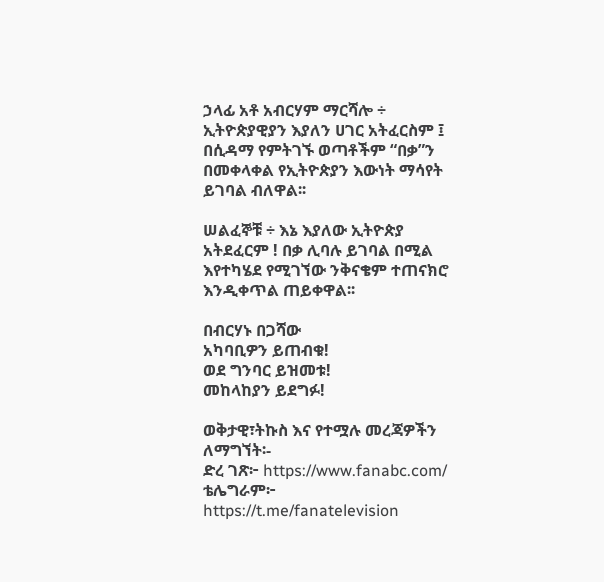ኃላፊ አቶ አብርሃም ማርሻሎ ÷ ኢትዮጵያዊያን እያለን ሀገር አትፈርስም ፤ በሲዳማ የምትገኙ ወጣቶችም “በቃ”ን በመቀላቀል የኢትዮጵያን እውነት ማሳየት ይገባል ብለዋል፡፡

ሠልፈኞቹ ÷ እኔ እያለው ኢትዮጵያ አትደፈርም ! በቃ ሊባሉ ይገባል በሚል እየተካሄደ የሚገኘው ንቅናቄም ተጠናክሮ እንዲቀጥል ጠይቀዋል፡፡

በብርሃኑ በጋሻው
አካባቢዎን ይጠብቁ!
ወደ ግንባር ይዝመቱ!
መከላከያን ይደግፉ!

ወቅታዊ፣ትኩስ እና የተሟሉ መረጃዎችን ለማግኘት፡-
ድረ ገጽ፦ https://www.fanabc.com/
ቴሌግራም፦ https://t.me/fanatelevision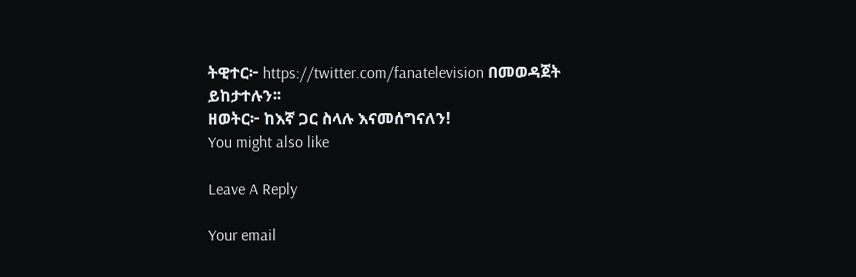ትዊተር፦ https://twitter.com/fanatelevision በመወዳጀት ይከታተሉን፡፡
ዘወትር፦ ከእኛ ጋር ስላሉ እናመሰግናለን!
You might also like

Leave A Reply

Your email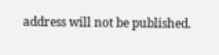address will not be published.